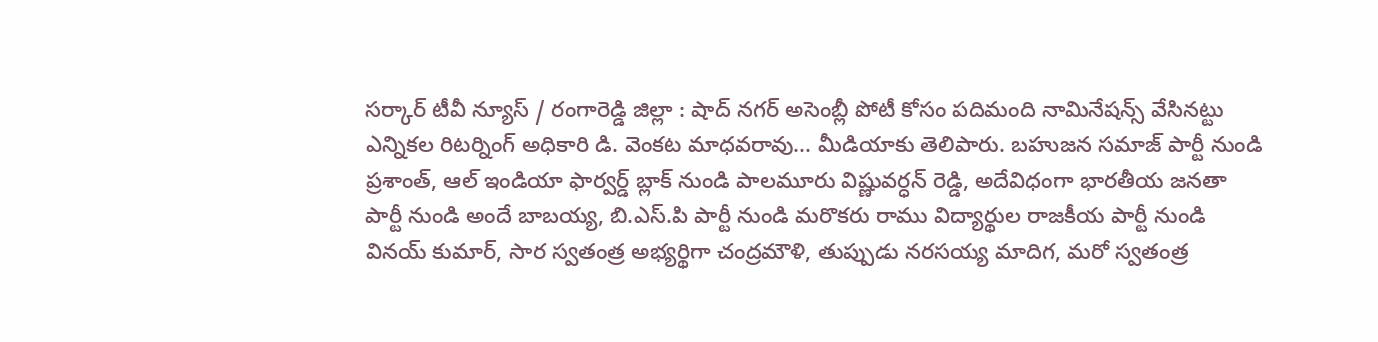సర్కార్ టీవీ న్యూస్ / రంగారెడ్డి జిల్లా : షాద్ నగర్ అసెంబ్లీ పోటీ కోసం పదిమంది నామినేషన్స్ వేసినట్టు ఎన్నికల రిటర్నింగ్ అధికారి డి. వెంకట మాధవరావు... మీడియాకు తెలిపారు. బహుజన సమాజ్ పార్టీ నుండి ప్రశాంత్, ఆల్ ఇండియా ఫార్వర్డ్ బ్లాక్ నుండి పాలమూరు విష్ణువర్ధన్ రెడ్డి, అదేవిధంగా భారతీయ జనతా పార్టీ నుండి అందే బాబయ్య, బి.ఎస్.పి పార్టీ నుండి మరొకరు రాము విద్యార్థుల రాజకీయ పార్టీ నుండి వినయ్ కుమార్, సార స్వతంత్ర అభ్యర్థిగా చంద్రమౌళి, తుప్పుడు నరసయ్య మాదిగ, మరో స్వతంత్ర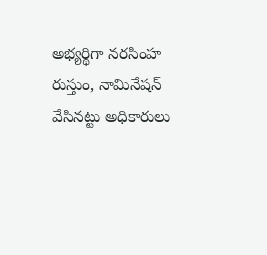అభ్యర్థిగా నరసింహ రుస్తుం, నామినేషన్ వేసినట్టు అధికారులు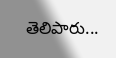తెలిపారు...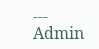---
Admin